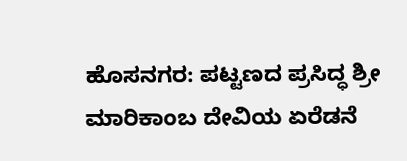ಹೊಸನಗರ: ಪಟ್ಟಣದ ಪ್ರಸಿದ್ಧ ಶ್ರೀ ಮಾರಿಕಾಂಬ ದೇವಿಯ ಏರೆಡನೆ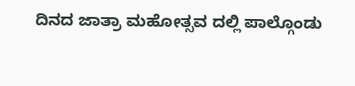ದಿನದ ಜಾತ್ರಾ ಮಹೋತ್ಸವ ದಲ್ಲಿ ಪಾಲ್ಗೊಂಡು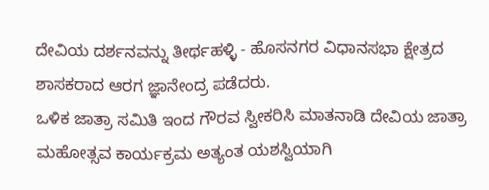ದೇವಿಯ ದರ್ಶನವನ್ನು ತೀರ್ಥಹಳ್ಳಿ - ಹೊಸನಗರ ವಿಧಾನಸಭಾ ಕ್ಷೇತ್ರದ ಶಾಸಕರಾದ ಆರಗ ಜ್ಞಾನೇಂದ್ರ ಪಡೆದರು.
ಒಳಿಕ ಜಾತ್ರಾ ಸಮಿತಿ ಇಂದ ಗೌರವ ಸ್ವೀಕರಿಸಿ ಮಾತನಾಡಿ ದೇವಿಯ ಜಾತ್ರಾ ಮಹೋತ್ಸವ ಕಾರ್ಯಕ್ರಮ ಅತ್ಯಂತ ಯಶಸ್ವಿಯಾಗಿ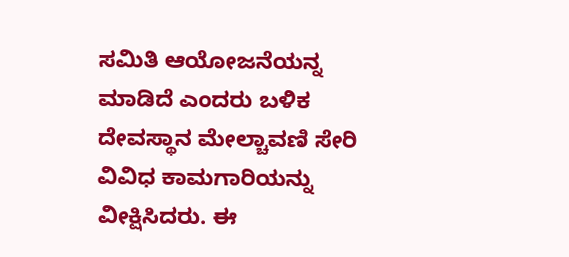ಸಮಿತಿ ಆಯೋಜನೆಯನ್ನ ಮಾಡಿದೆ ಎಂದರು ಬಳಿಕ ದೇವಸ್ಥಾನ ಮೇಲ್ಚಾವಣಿ ಸೇರಿ ವಿವಿಧ ಕಾಮಗಾರಿಯನ್ನು ವೀಕ್ಷಿಸಿದರು. ಈ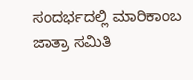ಸಂದರ್ಭದಲ್ಲಿ ಮಾರಿಕಾಂಬ ಜಾತ್ರಾ ಸಮಿತಿ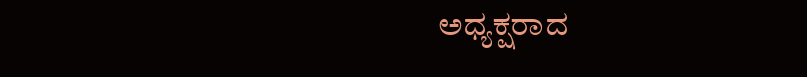ಅಧ್ಯಕ್ಷರಾದ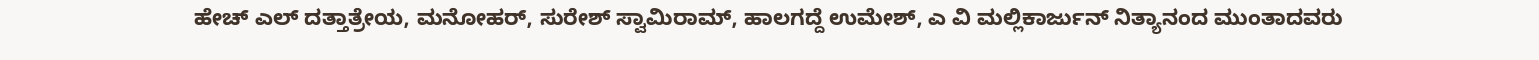ಹೇಚ್ ಎಲ್ ದತ್ತಾತ್ರೇಯ, ಮನೋಹರ್, ಸುರೇಶ್ ಸ್ವಾಮಿರಾಮ್, ಹಾಲಗದ್ದೆ ಉಮೇಶ್, ಎ ವಿ ಮಲ್ಲಿಕಾರ್ಜುನ್ ನಿತ್ಯಾನಂದ ಮುಂತಾದವರು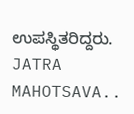ಉಪಸ್ಥಿತರಿದ್ದರು.
JATRA MAHOTSAVA..